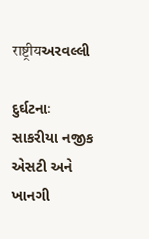राष्ट्रीयઅરવલ્લી

દુર્ઘટનાઃ સાકરીયા નજીક એસટી અને ખાનગી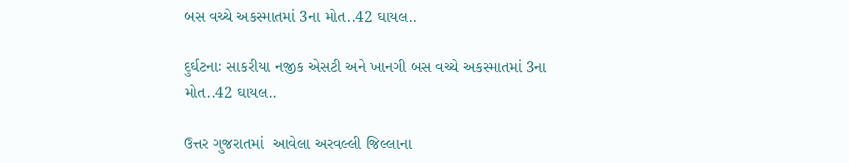બસ વચ્ચે અકસ્માતમાં 3ના મોત..42 ઘાયલ..

દુર્ઘટનાઃ સાકરીયા નજીક એસટી અને ખાનગી બસ વચ્ચે અકસ્માતમાં 3ના મોત..42 ઘાયલ..

ઉત્તર ગુજરાતમાં  આવેલા અરવલ્લી જિલ્લાના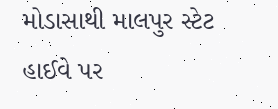મોડાસાથી માલપુર સ્ટેટ હાઈવે પર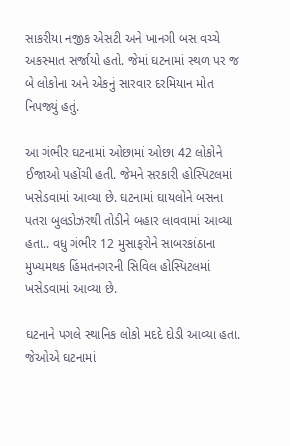સાકરીયા નજીક એસટી અને ખાનગી બસ વચ્ચે અકસ્માત સર્જાયો હતો. જેમાં ઘટનામાં સ્થળ પર જ બે લોકોના અને એકનું સારવાર દરમિયાન મોત નિપજ્યું હતું.

આ ગંભીર ઘટનામાં ઓછામાં ઓછા 42 લોકોને ઈજાઓ પહોંચી હતી. જેમને સરકારી હોસ્પિટલમાં ખસેડવામાં આવ્યા છે. ઘટનામાં ઘાયલોને બસના પતરા બુલડોઝરથી તોડીને બહાર લાવવામાં આવ્યા હતા.. વધુ ગંભીર 12 મુસાફરોને સાબરકાંઠાના મુખ્યમથક હિંમતનગરની સિવિલ હોસ્પિટલમાં ખસેડવામાં આવ્યા છે.

ઘટનાને પગલે સ્થાનિક લોકો મદદે દોડી આવ્યા હતા. જેઓએ ઘટનામાં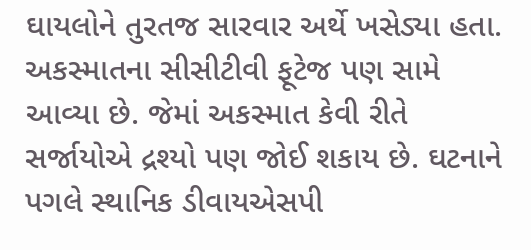ઘાયલોને તુરતજ સારવાર અર્થે ખસેડ્યા હતા. અકસ્માતના સીસીટીવી ફૂટેજ પણ સામે આવ્યા છે. જેમાં અકસ્માત કેવી રીતે સર્જાયોએ દ્રશ્યો પણ જોઈ શકાય છે. ઘટનાને પગલે સ્થાનિક ડીવાયએસપી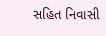સહિત નિવાસી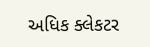અધિક ક્લેકટર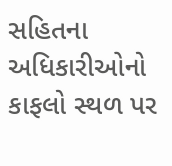સહિતના અધિકારીઓનો કાફલો સ્થળ પર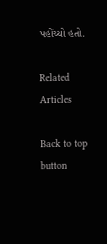પહોંચ્યો હતો.

Related Articles

Back to top button